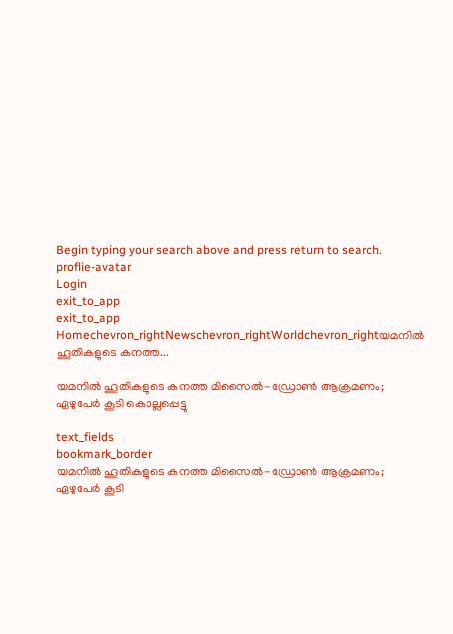Begin typing your search above and press return to search.
proflie-avatar
Login
exit_to_app
exit_to_app
Homechevron_rightNewschevron_rightWorldchevron_rightയമനിൽ ഹൂതികളുടെ കനത്ത...

യമനിൽ ഹൂതികളുടെ കനത്ത മിസൈൽ-ഡ്രോൺ ആക്രമണം; ഏഴുപേർ കൂടി കൊല്ലപ്പെട്ടു

text_fields
bookmark_border
യമനിൽ ഹൂതികളുടെ കനത്ത മിസൈൽ-ഡ്രോൺ ആക്രമണം; ഏഴുപേർ കൂടി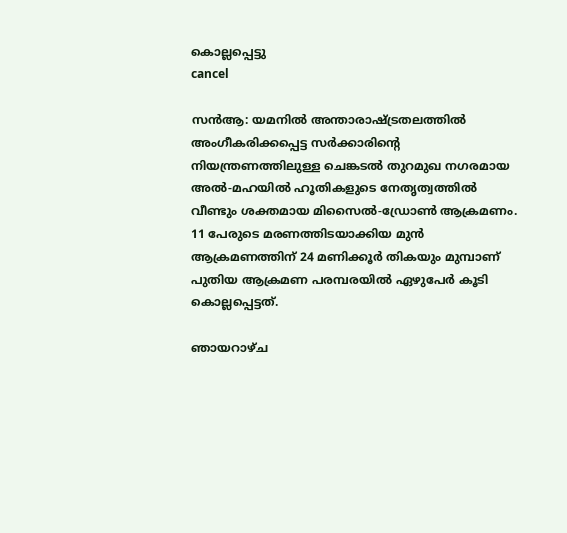കൊല്ലപ്പെട്ടു
cancel

സൻആ: യമനിൽ അന്താരാഷ്ട്രതലത്തിൽ അംഗീകരിക്കപ്പെട്ട സർക്കാരിന്റെ നിയന്ത്രണത്തിലുള്ള ചെങ്കടൽ തുറമുഖ നഗരമായ അൽ-മഹയിൽ ഹൂതികളുടെ നേതൃത്വത്തിൽ വീണ്ടും ശക്തമായ മിസൈൽ-ഡ്രോൺ ആക്രമണം. 11 പേരുടെ മരണത്തിടയാക്കിയ മുൻ ആക്രമണത്തിന് 24 മണിക്കൂർ തികയും മുമ്പാണ് പുതിയ ആക്രമണ പരമ്പരയിൽ ഏഴുപേർ കൂടി കൊല്ലപ്പെട്ടത്.

ഞായറാഴ്ച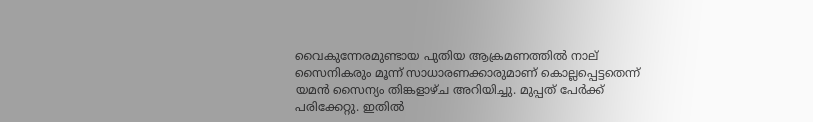വൈകുന്നേരമുണ്ടായ പുതിയ ആക്രമണത്തിൽ നാല് സൈനികരും മൂന്ന് സാധാരണക്കാരുമാണ് കൊല്ലപ്പെട്ടതെന്ന് യമൻ സൈന്യം തിങ്കളാഴ്ച അറിയിച്ചു. മുപ്പത് പേർക്ക് പരിക്കേറ്റു. ഇതിൽ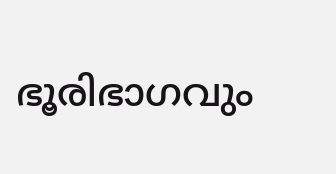ഭൂരിഭാഗവും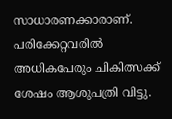സാധാരണക്കാരാണ്. പരിക്കേറ്റവരിൽ അധികപേരും ചികിത്സക്ക് ശേഷം ആശുപത്രി വിട്ടു.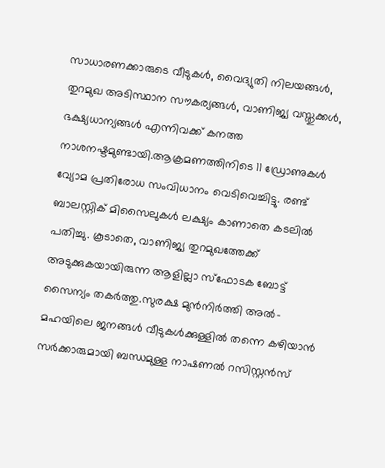സാധാരണക്കാരുടെ വീടുകൾ, വൈദ്യുതി നിലയങ്ങൾ, തുറമുഖ അടിസ്ഥാന സൗകര്യങ്ങൾ, വാണിജ്യ വസ്തുക്കൾ, ഭക്ഷ്യധാന്യങ്ങൾ എന്നിവക്ക് കനത്ത നാശനഷ്ടമുണ്ടായി.ആക്രമണത്തിനിടെ 11 ഡ്രോണുകൾ വ്യോമ പ്രതിരോധ സംവിധാനം വെടിവെച്ചിട്ടു. രണ്ട് ബാലസ്റ്റിക് മിസൈലുകൾ ലക്ഷ്യം കാണാതെ കടലിൽ പതിച്ചു. കൂടാതെ, വാണിജ്യ തുറമുഖത്തേക്ക് അടുക്കുകയായിരുന്ന ആളില്ലാ സ്ഫോടക ബോട്ട് സൈന്യം തകർത്തു.സുരക്ഷ മുൻനിർത്തി അൽ-മഹയിലെ ജനങ്ങൾ വീടുകൾക്കുള്ളിൽ തന്നെ കഴിയാൻ സർക്കാരുമായി ബന്ധമുള്ള നാഷണൽ റസിസ്റ്റൻസ്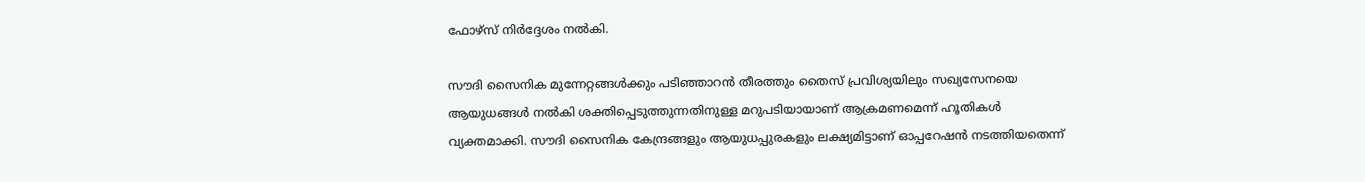ഫോഴ്സ് നിർദ്ദേശം നൽകി.

സൗദി സൈനിക മുന്നേറ്റങ്ങൾക്കും പടിഞ്ഞാറൻ തീരത്തും തൈസ് പ്രവിശ്യയിലും സഖ്യസേനയെ ആയുധങ്ങൾ നൽകി ശക്തിപ്പെടുത്തുന്നതിനുള്ള മറുപടിയായാണ് ആക്രമണമെന്ന് ഹൂതികൾ വ്യക്തമാക്കി. സൗദി സൈനിക കേന്ദ്രങ്ങളും ആയുധപ്പുരകളും ലക്ഷ്യമിട്ടാണ് ഓപ്പറേഷൻ നടത്തിയതെന്ന്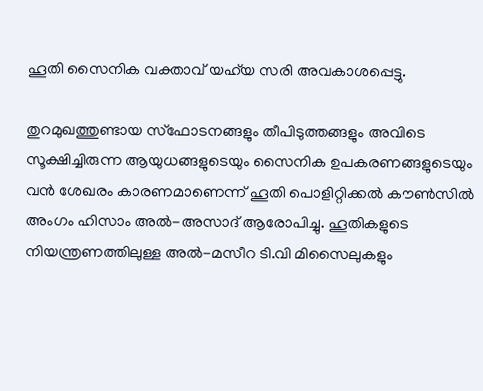ഹൂതി സൈനിക വക്താവ് യഹ്‍യ സരി അവകാശപ്പെട്ടു.

തുറമുഖത്തുണ്ടായ സ്ഫോടനങ്ങളും തീപിടുത്തങ്ങളും അവിടെ സൂക്ഷിച്ചിരുന്ന ആയുധങ്ങളുടെയും സൈനിക ഉപകരണങ്ങളുടെയും വൻ ശേഖരം കാരണമാണെന്ന് ഹൂതി പൊളിറ്റിക്കൽ കൗൺസിൽ അംഗം ഹിസാം അൽ-അസാദ് ആരോപിച്ചു. ഹൂതികളുടെ നിയന്ത്രണത്തിലുള്ള അൽ-മസീറ ടി.വി മിസൈലുകളും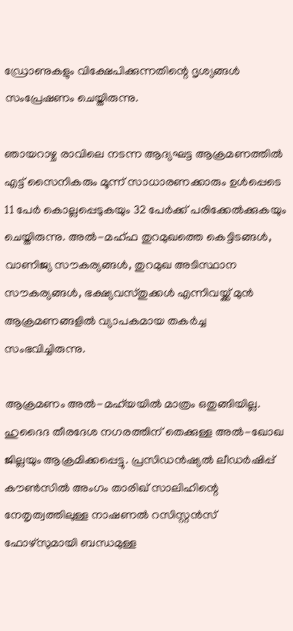ഡ്രോണുകളും വിക്ഷേപിക്കുന്നതിന്റെ ദൃശ്യങ്ങൾ സംപ്രേഷണം ചെയ്തിരുന്നു.

ഞായറാഴ്ച രാവിലെ നടന്ന ആദ്യഘട്ട ആക്രമണത്തിൽ എട്ട് സൈനികരും മൂന്ന് സാധാരണക്കാരും ഉൾപ്പെടെ 11 പേർ കൊല്ലപ്പെടുകയും 32 പേർക്ക് പരിക്കേൽക്കുകയും ചെയ്തിരുന്നു. അൽ-മഹ്ഫ തുറമുഖത്തെ കെട്ടിടങ്ങൾ, വാണിജ്യ സൗകര്യങ്ങൾ, തുറമുഖ അടിസ്ഥാന സൗകര്യങ്ങൾ, ഭക്ഷ്യവസ്തുക്കൾ എന്നിവയ്ക്ക് മുൻ ആക്രമണങ്ങളിൽ വ്യാപകമായ തകർച്ച സംഭവിച്ചിരുന്നു.

ആക്രമണം അൽ-മഹ്‍യയിൽ മാത്രം ഒതുങ്ങിയില്ല. ഹുദൈദ തീരദേശ നഗരത്തിന് തെക്കുള്ള അൽ-ഖോഖ ജില്ലയും ആക്രമിക്കപ്പെട്ടു. പ്രസിഡൻഷ്യൽ ലീഡർഷിപ്പ് കൗൺസിൽ അംഗം താരിഖ് സാലിഹിന്റെ നേതൃത്വത്തിലുള്ള നാഷണൽ റസിസ്റ്റൻസ് ഫോഴ്സുമായി ബന്ധമുള്ള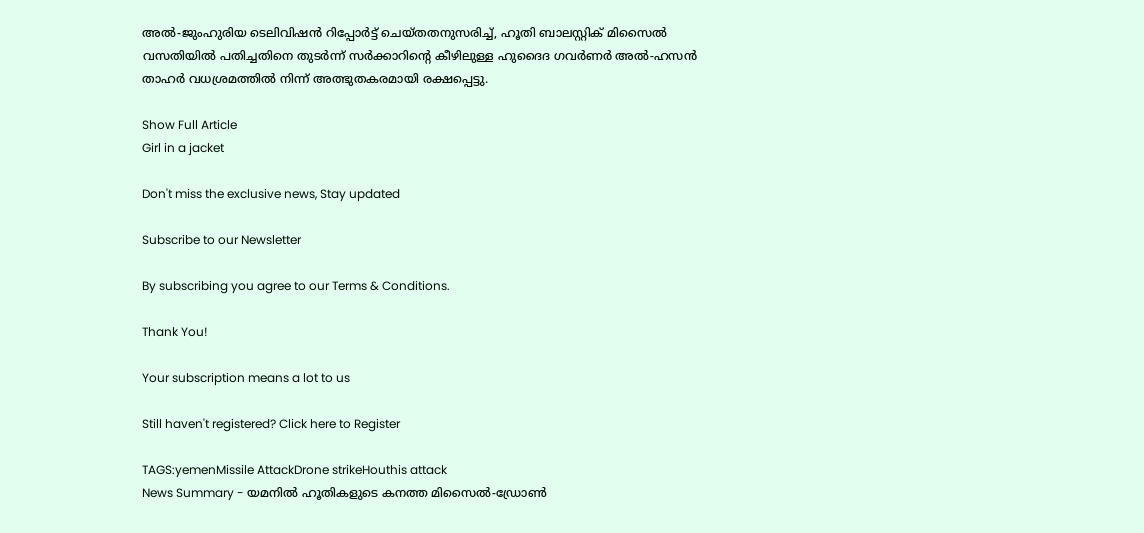അൽ-ജുംഹുരിയ ടെലിവിഷൻ റിപ്പോർട്ട് ചെയ്തതനുസരിച്ച്, ഹൂതി ബാലസ്റ്റിക് മിസൈൽ വസതിയിൽ പതിച്ചതിനെ തുടർന്ന് സർക്കാറിന്റെ കീഴിലുള്ള ഹുദൈദ ഗവർണർ അൽ-ഹസൻ താഹർ വധശ്രമത്തിൽ നിന്ന് അത്ഭുതകരമായി രക്ഷപ്പെട്ടു.

Show Full Article
Girl in a jacket

Don't miss the exclusive news, Stay updated

Subscribe to our Newsletter

By subscribing you agree to our Terms & Conditions.

Thank You!

Your subscription means a lot to us

Still haven't registered? Click here to Register

TAGS:yemenMissile AttackDrone strikeHouthis attack
News Summary - യമനിൽ ഹൂതികളുടെ കനത്ത മിസൈൽ-ഡ്രോൺ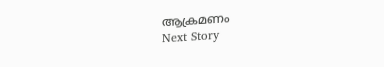ആക്രമണം
Next Story